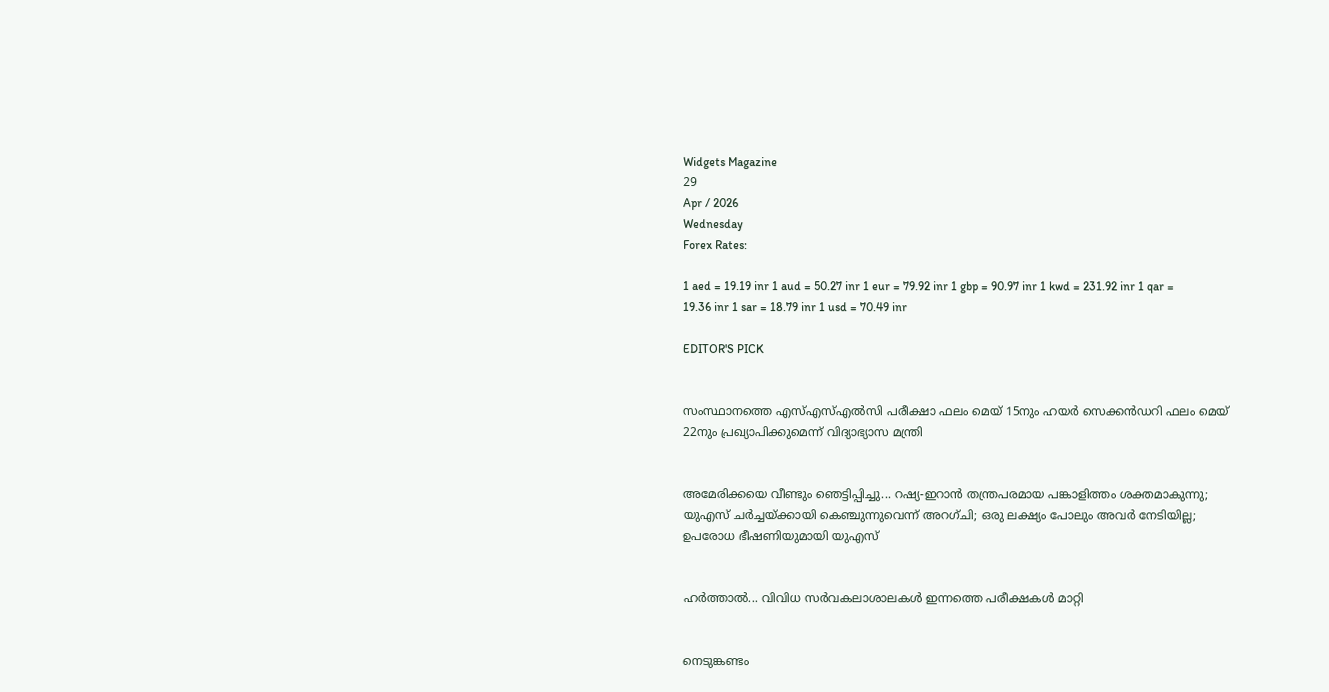Widgets Magazine
29
Apr / 2026
Wednesday
Forex Rates:

1 aed = 19.19 inr 1 aud = 50.27 inr 1 eur = 79.92 inr 1 gbp = 90.97 inr 1 kwd = 231.92 inr 1 qar = 19.36 inr 1 sar = 18.79 inr 1 usd = 70.49 inr

EDITOR'S PICK


സംസ്ഥാനത്തെ എസ്എസ്എൽസി പരീക്ഷാ ഫലം മെയ് 15നും ഹയർ സെക്കൻഡറി ഫലം മെയ് 22നും പ്രഖ്യാപിക്കുമെന്ന് വിദ്യാഭ്യാസ മന്ത്രി


അമേരിക്കയെ വീണ്ടും ഞെട്ടിപ്പിച്ചു... റഷ്യ-ഇറാൻ തന്ത്രപരമായ പങ്കാളിത്തം ശക്തമാകുന്നു; യുഎസ് ചർച്ചയ്ക്കായി കെഞ്ചുന്നുവെന്ന് അറഗ്ചി; ഒരു ലക്ഷ്യം പോലും അവർ നേടിയില്ല; ഉപരോധ ഭീഷണിയുമായി യുഎസ്


ഹര്‍ത്താല്‍... വിവിധ സർവകലാശാലകൾ ഇന്നത്തെ പരീക്ഷകൾ മാറ്റി


നെടുങ്കണ്ടം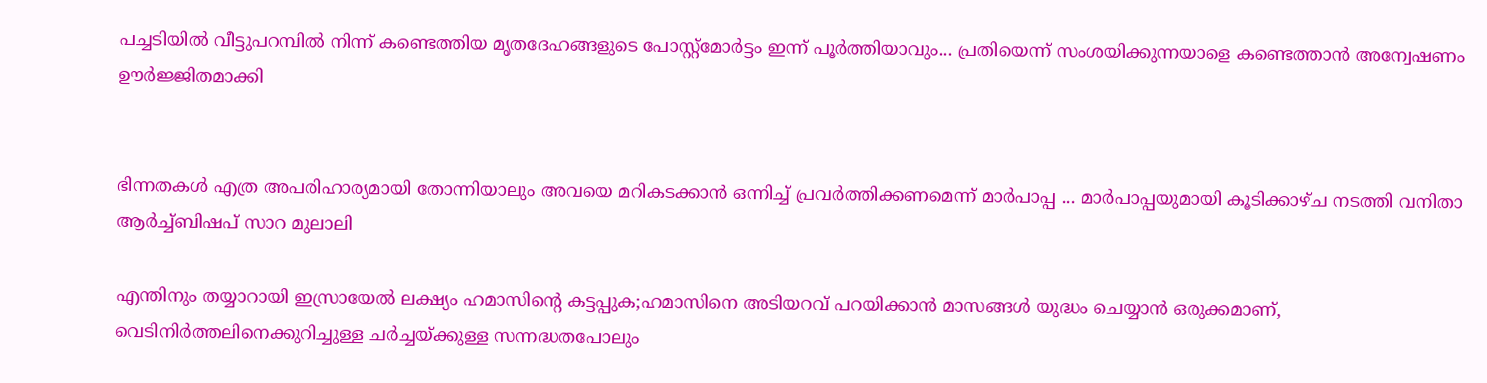പച്ചടിയിൽ വീട്ടുപറമ്പിൽ നിന്ന് കണ്ടെത്തിയ മൃതദേഹങ്ങളുടെ പോസ്റ്റ്മോർട്ടം ഇന്ന് പൂർത്തിയാവും... പ്രതിയെന്ന് സംശയിക്കുന്നയാളെ കണ്ടെത്താൻ അന്വേഷണം ഊർജ്ജിതമാക്കി


ഭിന്നതകൾ എത്ര അപരിഹാര്യമായി തോന്നിയാലും അവയെ മറികടക്കാൻ ഒന്നിച്ച്‌ പ്രവർത്തിക്കണമെന്ന് മാർപാപ്പ ... മാർപാപ്പയുമായി കൂടിക്കാഴ്‌ച നടത്തി വനിതാ ആർച്ച്‌ബിഷപ് സാറ മുലാലി

എന്തിനും തയ്യാറായി ഇസ്രായേല്‍ ലക്ഷ്യം ഹമാസിന്റെ കട്ടപ്പുക;ഹമാസിനെ അടിയറവ് പറയിക്കാന്‍ മാസങ്ങള്‍ യുദ്ധം ചെയ്യാന്‍ ഒരുക്കമാണ്, വെടിനിര്‍ത്തലിനെക്കുറിച്ചുള്ള ചര്‍ച്ചയ്ക്കുള്ള സന്നദ്ധതപോലും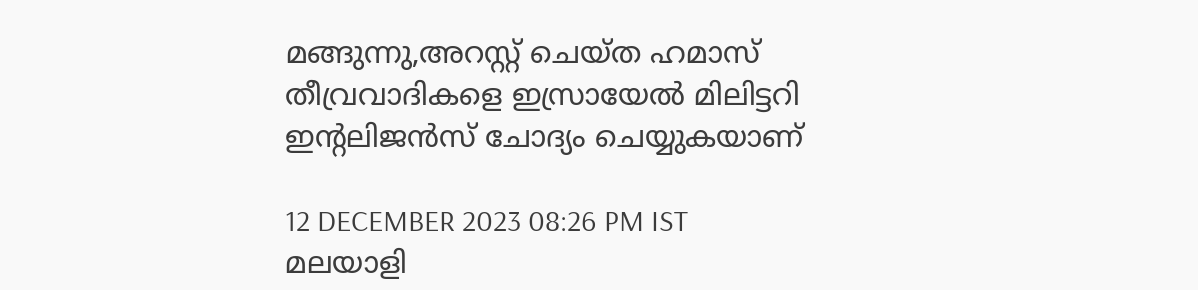മങ്ങുന്നു,അറസ്റ്റ് ചെയ്ത ഹമാസ് തീവ്രവാദികളെ ഇസ്രായേല്‍ മിലിട്ടറി ഇന്റലിജന്‍സ് ചോദ്യം ചെയ്യുകയാണ്

12 DECEMBER 2023 08:26 PM IST
മലയാളി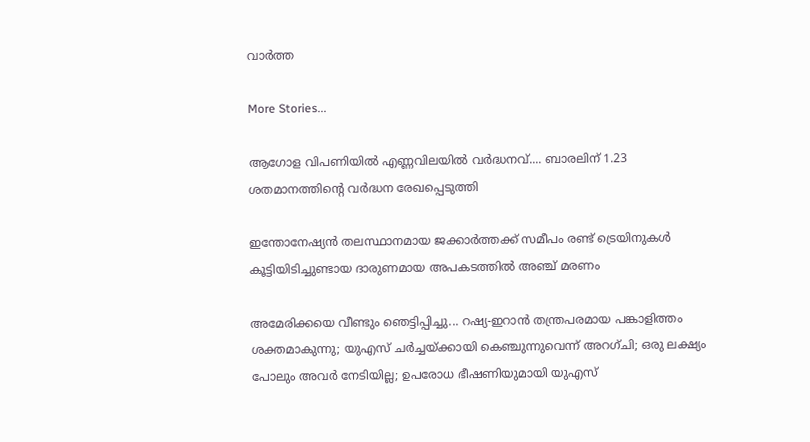വാര്‍ത്ത

More Stories...

ആഗോള വിപണിയില്‍ എണ്ണവിലയിൽ വർദ്ധനവ്.... ബാരലിന് 1.23 ശതമാനത്തിന്റെ വര്‍ദ്ധന രേഖപ്പെടുത്തി

ഇന്തോനേഷ്യൻ തലസ്ഥാനമായ ജക്കാർത്തക്ക് സമീപം രണ്ട് ട്രെയിനുകൾ കൂട്ടിയിടിച്ചുണ്ടായ ദാരുണമായ അപകടത്തിൽ അഞ്ച് മരണം

അമേരിക്കയെ വീണ്ടും ഞെട്ടിപ്പിച്ചു... റഷ്യ-ഇറാൻ തന്ത്രപരമായ പങ്കാളിത്തം ശക്തമാകുന്നു; യുഎസ് ചർച്ചയ്ക്കായി കെഞ്ചുന്നുവെന്ന് അറഗ്ചി; ഒരു ലക്ഷ്യം പോലും അവർ നേടിയില്ല; ഉപരോധ ഭീഷണിയുമായി യുഎസ്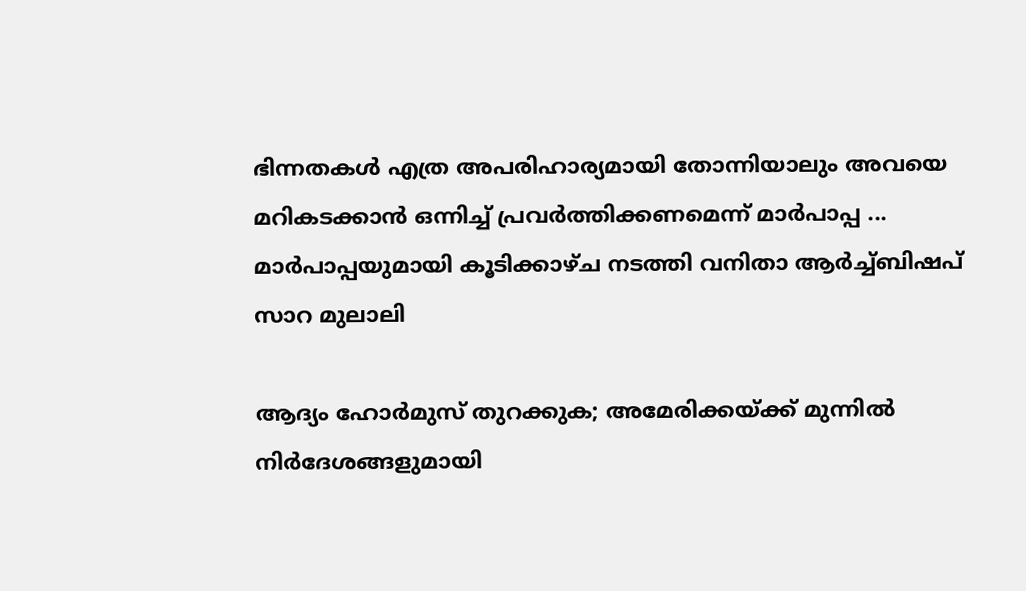ഭിന്നതകൾ എത്ര അപരിഹാര്യമായി തോന്നിയാലും അവയെ മറികടക്കാൻ ഒന്നിച്ച്‌ പ്രവർത്തിക്കണമെന്ന് മാർപാപ്പ ... മാർപാപ്പയുമായി കൂടിക്കാഴ്‌ച നടത്തി വനിതാ ആർച്ച്‌ബിഷപ് സാറ മുലാലി

ആദ്യം ഹോര്‍മുസ് തുറക്കുക; അമേരിക്കയ്ക്ക് മുന്നില്‍ നിര്‍ദേശങ്ങളുമായി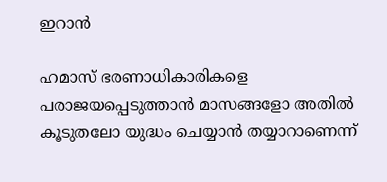ഇറാന്‍

ഹമാസ് ഭരണാധികാരികളെ പരാജയപ്പെടുത്താന്‍ മാസങ്ങളോ അതില്‍ കൂടുതലോ യുദ്ധം ചെയ്യാന്‍ തയ്യാറാണെന്ന്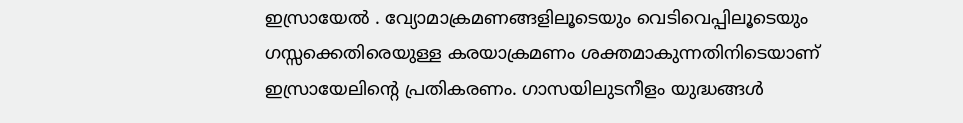ഇസ്രായേല്‍ . വ്യോമാക്രമണങ്ങളിലൂടെയും വെടിവെപ്പിലൂടെയും ഗസ്സക്കെതിരെയുള്ള കരയാക്രമണം ശക്തമാകുന്നതിനിടെയാണ് ഇസ്രായേലിന്റെ പ്രതികരണം. ഗാസയിലുടനീളം യുദ്ധങ്ങള്‍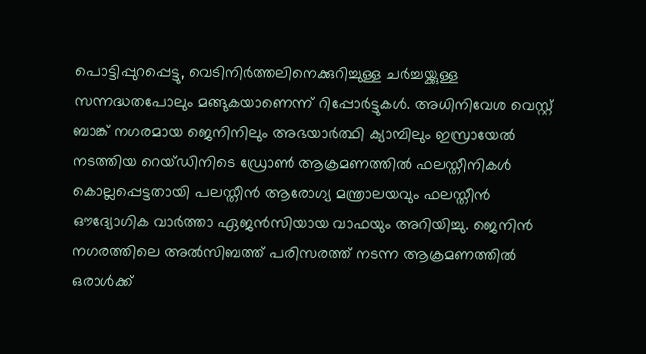പൊട്ടിപ്പുറപ്പെട്ടു, വെടിനിര്‍ത്തലിനെക്കുറിച്ചുള്ള ചര്‍ച്ചയ്ക്കുള്ള സന്നദ്ധതപോലും മങ്ങുകയാണെന്ന് റിപ്പോര്‍ട്ടുകള്‍. അധിനിവേശ വെസ്റ്റ് ബാങ്ക് നഗരമായ ജെനിനിലും അഭയാര്‍ത്ഥി ക്യാമ്പിലും ഇസ്രായേല്‍ നടത്തിയ റെയ്ഡിനിടെ ഡ്രോണ്‍ ആക്രമണത്തില്‍ ഫലസ്തീനികള്‍ കൊല്ലപ്പെട്ടതായി പലസ്തീന്‍ ആരോഗ്യ മന്ത്രാലയവും ഫലസ്തീന്‍ ഔദ്യോഗിക വാര്‍ത്താ ഏജന്‍സിയായ വാഫയും അറിയിച്ചു. ജെനിന്‍ നഗരത്തിലെ അല്‍സിബത്ത് പരിസരത്ത് നടന്ന ആക്രമണത്തില്‍ ഒരാള്‍ക്ക്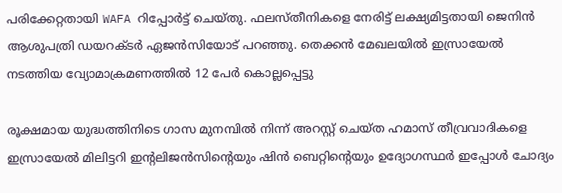പരിക്കേറ്റതായി WAFA റിപ്പോര്‍ട്ട് ചെയ്തു. ഫലസ്തീനികളെ നേരിട്ട് ലക്ഷ്യമിട്ടതായി ജെനിന്‍ ആശുപത്രി ഡയറക്ടര്‍ ഏജന്‍സിയോട് പറഞ്ഞു. തെക്കന്‍ മേഖലയില്‍ ഇസ്രായേല്‍ നടത്തിയ വ്യോമാക്രമണത്തില്‍ 12 പേര്‍ കൊല്ലപ്പെട്ടു

രൂക്ഷമായ യുദ്ധത്തിനിടെ ഗാസ മുനമ്പില്‍ നിന്ന് അറസ്റ്റ് ചെയ്ത ഹമാസ് തീവ്രവാദികളെ ഇസ്രായേല്‍ മിലിട്ടറി ഇന്റലിജന്‍സിന്റെയും ഷിന്‍ ബെറ്റിന്റെയും ഉദ്യോഗസ്ഥര്‍ ഇപ്പോള്‍ ചോദ്യം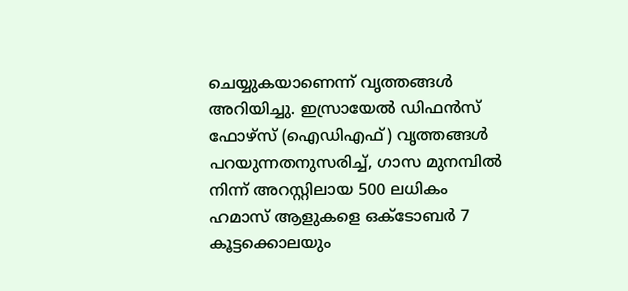ചെയ്യുകയാണെന്ന് വൃത്തങ്ങള്‍ അറിയിച്ചു. ഇസ്രായേല്‍ ഡിഫന്‍സ് ഫോഴ്‌സ് (ഐഡിഎഫ്) വൃത്തങ്ങള്‍ പറയുന്നതനുസരിച്ച്, ഗാസ മുനമ്പില്‍ നിന്ന് അറസ്റ്റിലായ 500 ലധികം ഹമാസ് ആളുകളെ ഒക്ടോബര്‍ 7 കൂട്ടക്കൊലയും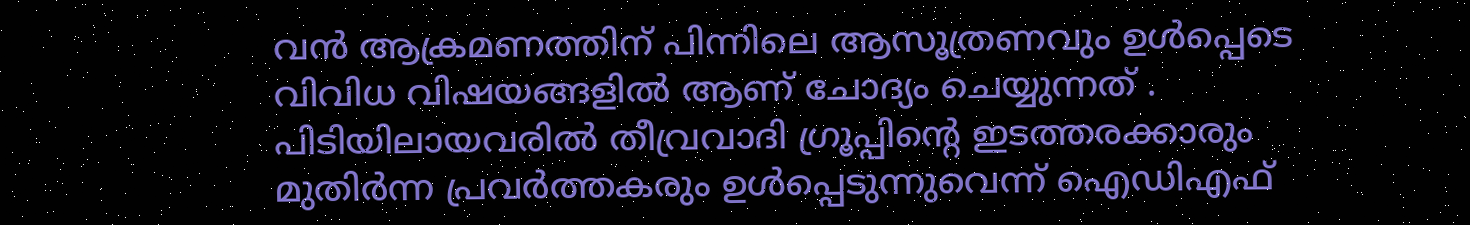വന്‍ ആക്രമണത്തിന് പിന്നിലെ ആസൂത്രണവും ഉള്‍പ്പെടെ വിവിധ വിഷയങ്ങളില്‍ ആണ് ചോദ്യം ചെയ്യുന്നത് . പിടിയിലായവരില്‍ തീവ്രവാദി ഗ്രൂപ്പിന്റെ ഇടത്തരക്കാരും മുതിര്‍ന്ന പ്രവര്‍ത്തകരും ഉള്‍പ്പെടുന്നുവെന്ന് ഐഡിഎഫ്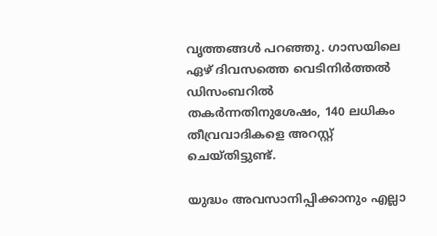വൃത്തങ്ങള്‍ പറഞ്ഞു. ഗാസയിലെ ഏഴ് ദിവസത്തെ വെടിനിര്‍ത്തല്‍ ഡിസംബറില്‍ തകര്‍ന്നതിനുശേഷം, 140 ലധികം തീവ്രവാദികളെ അറസ്റ്റ് ചെയ്തിട്ടുണ്ട്.

യുദ്ധം അവസാനിപ്പിക്കാനും എല്ലാ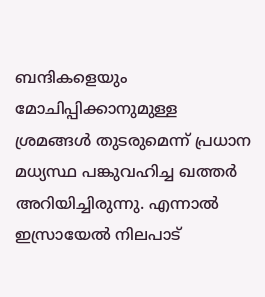ബന്ദികളെയും മോചിപ്പിക്കാനുമുള്ള ശ്രമങ്ങള്‍ തുടരുമെന്ന് പ്രധാന മധ്യസ്ഥ പങ്കുവഹിച്ച ഖത്തര്‍ അറിയിച്ചിരുന്നു. എന്നാല്‍ ഇസ്രായേല്‍ നിലപാട്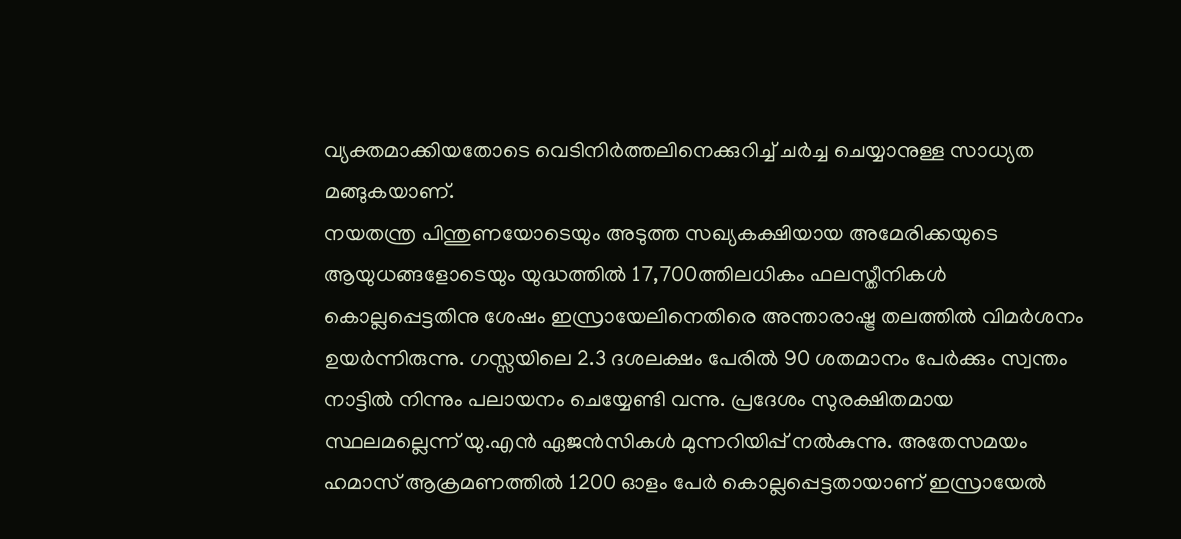വ്യക്തമാക്കിയതോടെ വെടിനിര്‍ത്തലിനെക്കുറിച്ച് ചര്‍ച്ച ചെയ്യാനുള്ള സാധ്യത മങ്ങുകയാണ്.
നയതന്ത്ര പിന്തുണയോടെയും അടുത്ത സഖ്യകക്ഷിയായ അമേരിക്കയുടെ ആയുധങ്ങളോടെയും യുദ്ധത്തില്‍ 17,700ത്തിലധികം ഫലസ്തീനികള്‍ കൊല്ലപ്പെട്ടതിനു ശേഷം ഇസ്രായേലിനെതിരെ അന്താരാഷ്ട്ര തലത്തില്‍ വിമര്‍ശനം ഉയര്‍ന്നിരുന്നു. ഗസ്സയിലെ 2.3 ദശലക്ഷം പേരില്‍ 90 ശതമാനം പേര്‍ക്കും സ്വന്തം നാട്ടില്‍ നിന്നും പലായനം ചെയ്യേണ്ടി വന്നു. പ്രദേശം സുരക്ഷിതമായ സ്ഥലമല്ലെന്ന് യു.എന്‍ ഏജന്‍സികള്‍ മുന്നറിയിപ്പ് നല്‍കുന്നു. അതേസമയം ഹമാസ് ആക്രമണത്തില്‍ 1200 ഓളം പേര്‍ കൊല്ലപ്പെട്ടതായാണ് ഇസ്രായേല്‍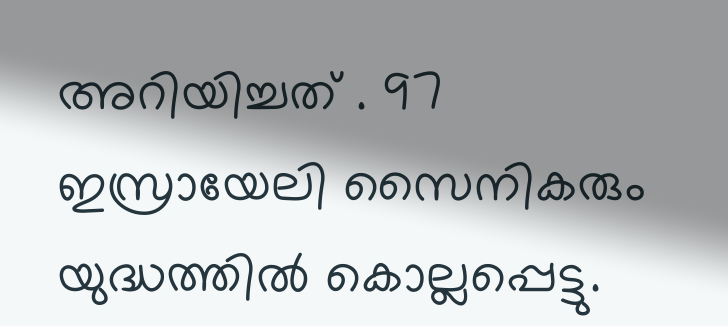അറിയിച്ചത് . 97 ഇസ്രായേലി സൈനികരും യുദ്ധത്തില്‍ കൊല്ലപ്പെട്ടു.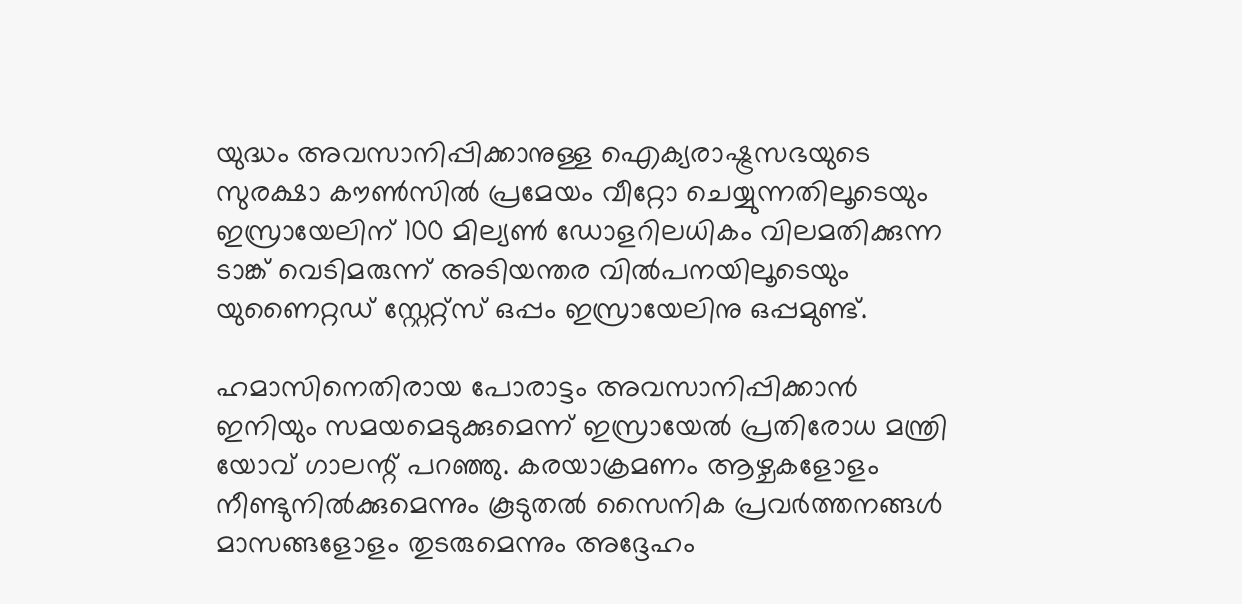യുദ്ധം അവസാനിപ്പിക്കാനുള്ള ഐക്യരാഷ്ട്രസഭയുടെ സുരക്ഷാ കൗണ്‍സില്‍ പ്രമേയം വീറ്റോ ചെയ്യുന്നതിലൂടെയും ഇസ്രായേലിന് 100 മില്യണ്‍ ഡോളറിലധികം വിലമതിക്കുന്ന ടാങ്ക് വെടിമരുന്ന് അടിയന്തര വില്‍പനയിലൂടെയും യുണൈറ്റഡ് സ്റ്റേറ്റ്‌സ് ഒപ്പം ഇസ്രായേലിനു ഒപ്പമുണ്ട്.

ഹമാസിനെതിരായ പോരാട്ടം അവസാനിപ്പിക്കാന്‍ ഇനിയും സമയമെടുക്കുമെന്ന് ഇസ്രായേല്‍ പ്രതിരോധ മന്ത്രി യോവ് ഗാലന്റ് പറഞ്ഞു. കരയാക്രമണം ആഴ്ചകളോളം നീണ്ടുനില്‍ക്കുമെന്നും കൂടുതല്‍ സൈനിക പ്രവര്‍ത്തനങ്ങള്‍ മാസങ്ങളോളം തുടരുമെന്നും അദ്ദേഹം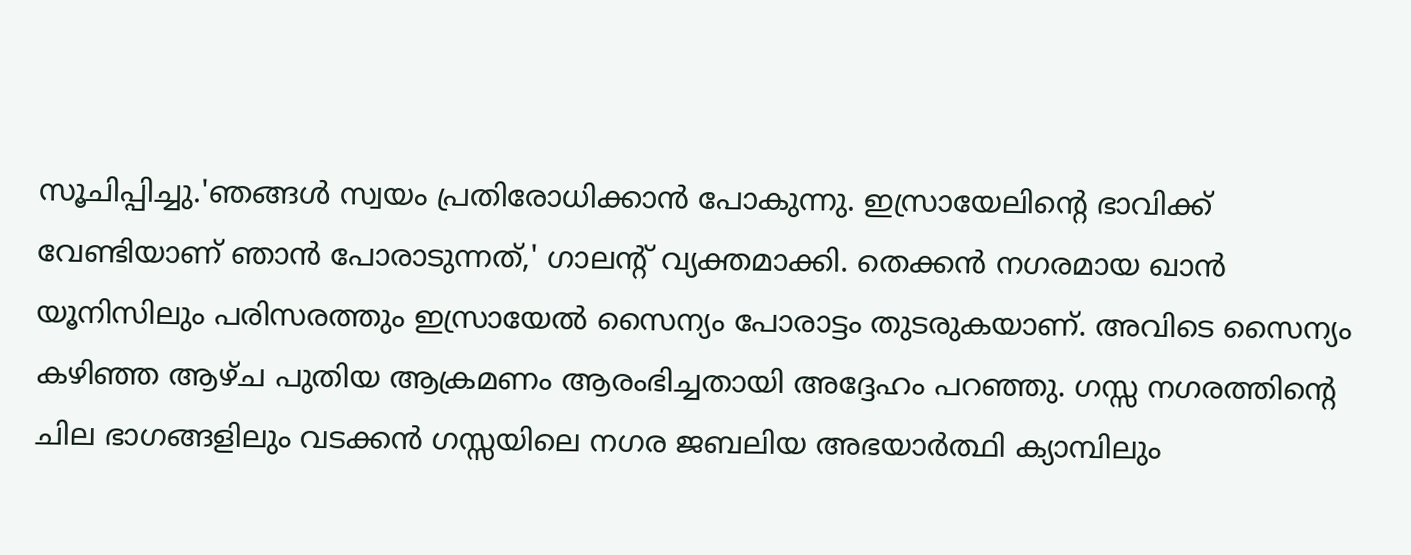സൂചിപ്പിച്ചു.'ഞങ്ങള്‍ സ്വയം പ്രതിരോധിക്കാന്‍ പോകുന്നു. ഇസ്രായേലിന്റെ ഭാവിക്ക് വേണ്ടിയാണ് ഞാന്‍ പോരാടുന്നത്,' ഗാലന്റ് വ്യക്തമാക്കി. തെക്കന്‍ നഗരമായ ഖാന്‍ യൂനിസിലും പരിസരത്തും ഇസ്രായേല്‍ സൈന്യം പോരാട്ടം തുടരുകയാണ്. അവിടെ സൈന്യം കഴിഞ്ഞ ആഴ്ച പുതിയ ആക്രമണം ആരംഭിച്ചതായി അദ്ദേഹം പറഞ്ഞു. ഗസ്സ നഗരത്തിന്റെ ചില ഭാഗങ്ങളിലും വടക്കന്‍ ഗസ്സയിലെ നഗര ജബലിയ അഭയാര്‍ത്ഥി ക്യാമ്പിലും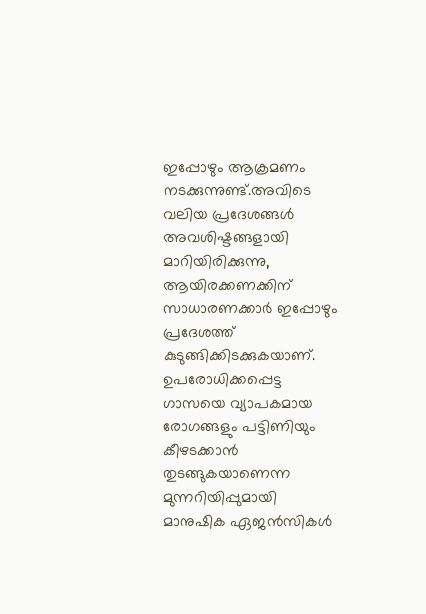ഇപ്പോഴും ആക്രമണം നടക്കുന്നുണ്ട്.അവിടെ വലിയ പ്രദേശങ്ങള്‍ അവശിഷ്ടങ്ങളായി മാറിയിരിക്കുന്നു, ആയിരക്കണക്കിന് സാധാരണക്കാര്‍ ഇപ്പോഴും പ്രദേശത്ത് കുടുങ്ങിക്കിടക്കുകയാണ്. ഉപരോധിക്കപ്പെട്ട ഗാസയെ വ്യാപകമായ രോഗങ്ങളും പട്ടിണിയും കീഴടക്കാന്‍ തുടങ്ങുകയാണെന്ന മുന്നറിയിപ്പുമായി മാനുഷിക ഏജന്‍സികള്‍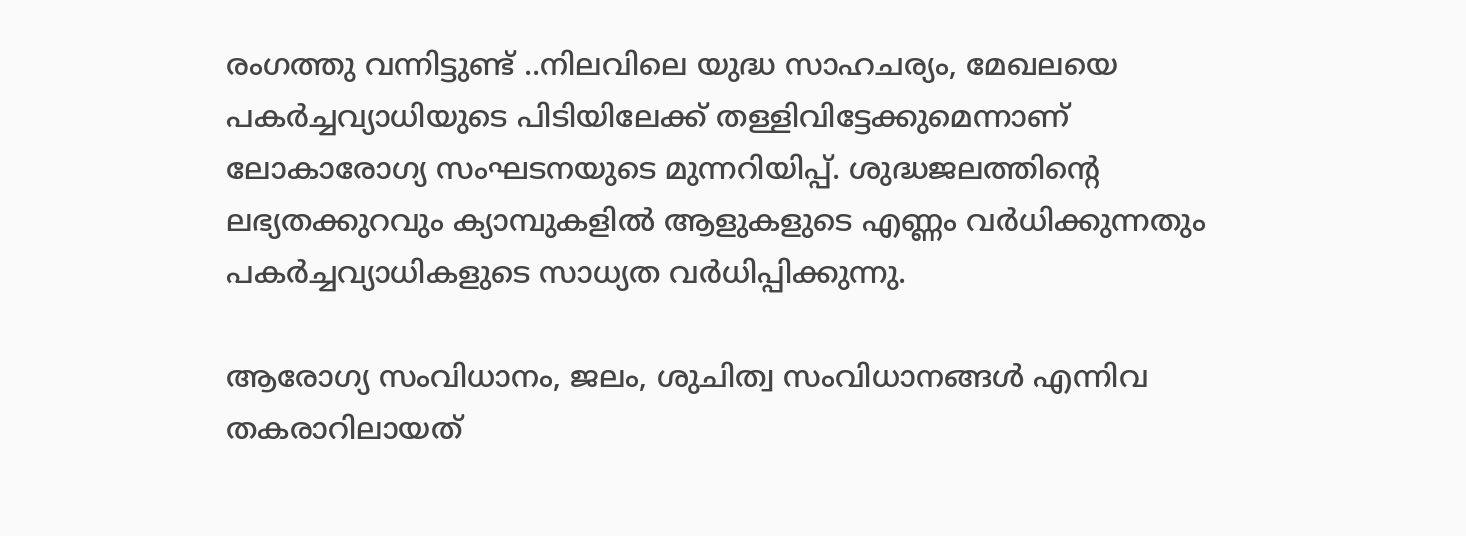രംഗത്തു വന്നിട്ടുണ്ട് ..നിലവിലെ യുദ്ധ സാഹചര്യം, മേഖലയെ പകര്‍ച്ചവ്യാധിയുടെ പിടിയിലേക്ക് തള്ളിവിട്ടേക്കുമെന്നാണ് ലോകാരോഗ്യ സംഘടനയുടെ മുന്നറിയിപ്പ്. ശുദ്ധജലത്തിന്റെ ലഭ്യതക്കുറവും ക്യാമ്പുകളില്‍ ആളുകളുടെ എണ്ണം വര്‍ധിക്കുന്നതും പകര്‍ച്ചവ്യാധികളുടെ സാധ്യത വര്‍ധിപ്പിക്കുന്നു.

ആരോഗ്യ സംവിധാനം, ജലം, ശുചിത്വ സംവിധാനങ്ങള്‍ എന്നിവ തകരാറിലായത്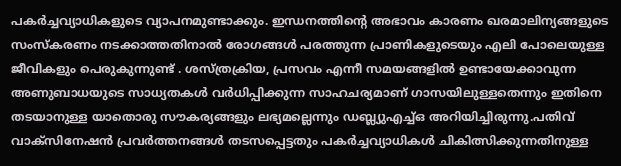പകര്‍ച്ചവ്യാധികളുടെ വ്യാപനമുണ്ടാക്കും. ഇന്ധനത്തിന്റെ അഭാവം കാരണം ഖരമാലിന്യങ്ങളുടെ സംസ്‌കരണം നടക്കാത്തതിനാല്‍ രോഗങ്ങള്‍ പരത്തുന്ന പ്രാണികളുടെയും എലി പോലെയുള്ള ജീവികളും പെരുകുന്നുണ്ട് . ശസ്ത്രക്രിയ, പ്രസവം എന്നീ സമയങ്ങളില്‍ ഉണ്ടായേക്കാവുന്ന അണുബാധയുടെ സാധ്യതകള്‍ വര്‍ധിപ്പിക്കുന്ന സാഹചര്യമാണ് ഗാസയിലുള്ളതെന്നും ഇതിനെ തടയാനുള്ള യാതൊരു സൗകര്യങ്ങളും ലഭ്യമല്ലെന്നും ഡബ്ല്യുഎച്ച്ഒ അറിയിച്ചിരുന്നു.പതിവ് വാക്‌സിനേഷന്‍ പ്രവര്‍ത്തനങ്ങള്‍ തടസപ്പെട്ടതും പകര്‍ച്ചവ്യാധികള്‍ ചികിത്സിക്കുന്നതിനുള്ള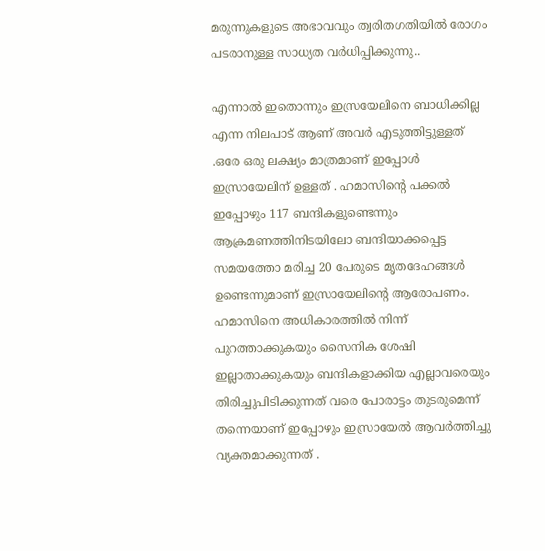മരുന്നുകളുടെ അഭാവവും ത്വരിതഗതിയില്‍ രോഗം പടരാനുള്ള സാധ്യത വര്‍ധിപ്പിക്കുന്നു..

എന്നാല്‍ ഇതൊന്നും ഇസ്രയേലിനെ ബാധിക്കില്ല എന്ന നിലപാട് ആണ് അവര്‍ എടുത്തിട്ടുള്ളത് .ഒരേ ഒരു ലക്ഷ്യം മാത്രമാണ് ഇപ്പോള്‍ ഇസ്രായേലിന് ഉള്ളത് . ഹമാസിന്റെ പക്കല്‍ ഇപ്പോഴും 117 ബന്ദികളുണ്ടെന്നും ആക്രമണത്തിനിടയിലോ ബന്ദിയാക്കപ്പെട്ട സമയത്തോ മരിച്ച 20 പേരുടെ മൃതദേഹങ്ങള്‍ ഉണ്ടെന്നുമാണ് ഇസ്രായേലിന്റെ ആരോപണം. ഹമാസിനെ അധികാരത്തില്‍ നിന്ന് പുറത്താക്കുകയും സൈനിക ശേഷി ഇല്ലാതാക്കുകയും ബന്ദികളാക്കിയ എല്ലാവരെയും തിരിച്ചുപിടിക്കുന്നത് വരെ പോരാട്ടം തുടരുമെന്ന് തന്നെയാണ് ഇപ്പോഴും ഇസ്രായേല്‍ ആവര്‍ത്തിച്ചു വ്യക്തമാക്കുന്നത് .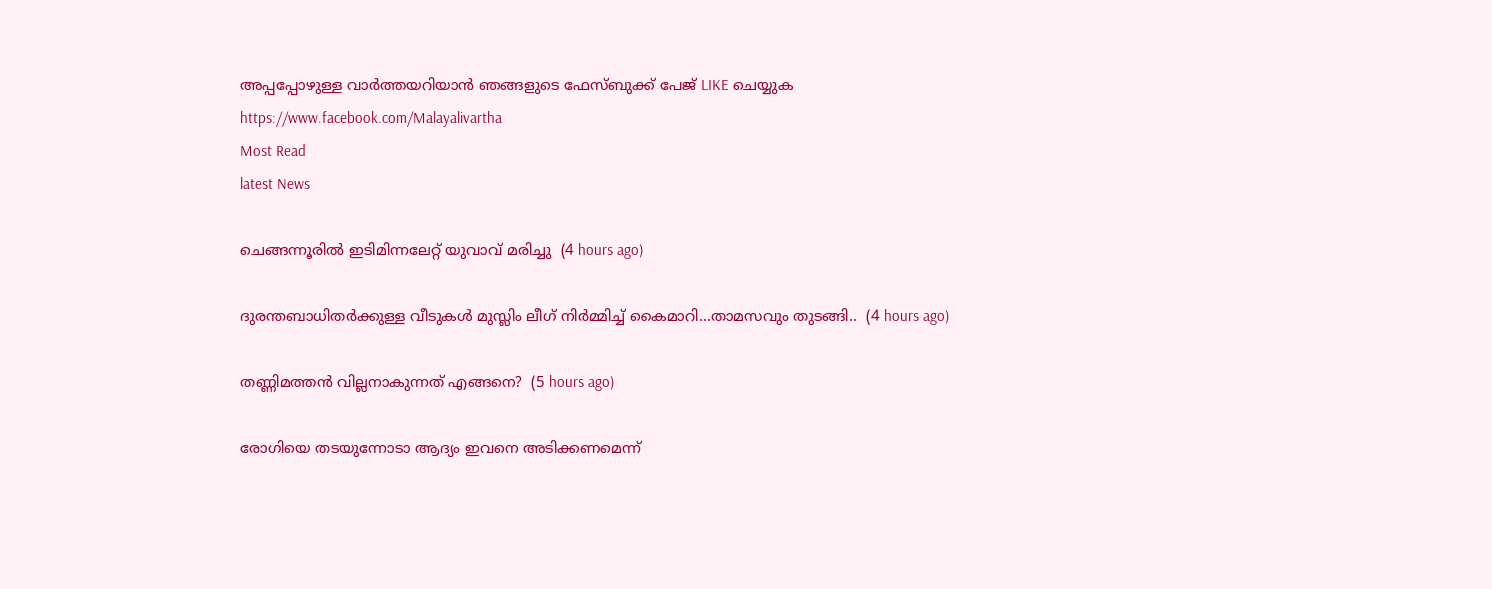അപ്പപ്പോഴുള്ള വാര്‍ത്തയറിയാന്‍ ഞങ്ങളുടെ ഫേസ്‌ബുക്ക്‌ പേജ് LIKE ചെയ്യുക
https://www.facebook.com/Malayalivartha
Most Read
latest News

ചെങ്ങന്നൂരിൽ ഇടിമിന്നലേറ്റ് യുവാവ് മരിച്ചു  (4 hours ago)

ദുരന്തബാധിതര്‍ക്കുള്ള വീടുകള്‍ മുസ്ലിം ലീഗ് നിര്‍മ്മിച്ച് കൈമാറി...താമസവും തുടങ്ങി..  (4 hours ago)

തണ്ണിമത്തൻ വില്ലനാകുന്നത് എങ്ങനെ?  (5 hours ago)

രോഗിയെ തടയുന്നോടാ ആദ്യം ഇവനെ അടിക്കണമെന്ന്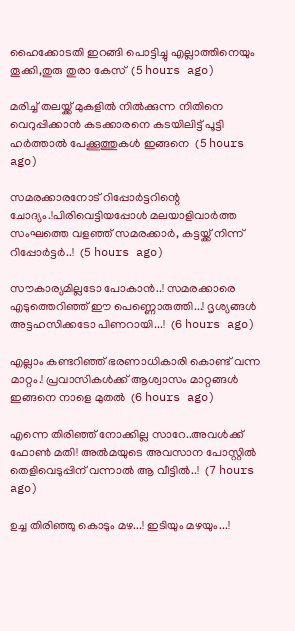ഹൈക്കോടതി ഇറങ്ങി പൊട്ടിച്ചു എല്ലാത്തിനെയും തൂക്കി,തുരു തുരാ കേസ്  (5 hours ago)

മരിച്ച് തലയ്ക്ക് മുകളിൽ നിൽക്കുന്ന നിതിനെ വെറുപ്പിക്കാൻ കടക്കാരനെ കടയിലിട്ട് പൂട്ടി ഹർത്താൽ പേക്കൂത്തുകൾ ഇങ്ങനെ  (5 hours ago)

സമരക്കാരനോട് റിപ്പോർട്ടറിന്റെ ചോദ്യം.!പിരിവെട്ടിയപ്പോൾ മലയാളിവാർത്ത സംഘത്തെ വളഞ്ഞ് സമരക്കാർ, കട്ടയ്ക്ക് നിന്ന് റിപ്പോർട്ടർ..!  (5 hours ago)

സൗകാര്യമില്ലടോ പോകാന്‍..! സമരക്കാരെ എടുത്തെറിഞ്ഞ് ഈ പെണ്ണൊരുത്തി...! ദൃശ്യങ്ങൾ അട്ടഹസിക്കടോ പിണറായി...!  (6 hours ago)

എല്ലാം കണ്ടറിഞ്ഞ് ഭരണാധികാരി കൊണ്ട് വന്ന മാറ്റം.! പ്രവാസികൾക്ക് ആശ്വാസം മാറ്റങ്ങൾ ഇങ്ങനെ നാളെ മുതൽ  (6 hours ago)

എന്നെ തിരിഞ്ഞ് നോക്കില്ല സാറേ..അവൾക്ക് ഫോൺ മതി! അൽമയുടെ അവസാന പോസ്റ്റിൽ തെളിവെടുപ്പിന് വന്നാൽ ആ വീട്ടിൽ..!  (7 hours ago)

ഉച്ച തിരിഞ്ഞു കൊടും മഴ...! ഇടിയും മഴയും...!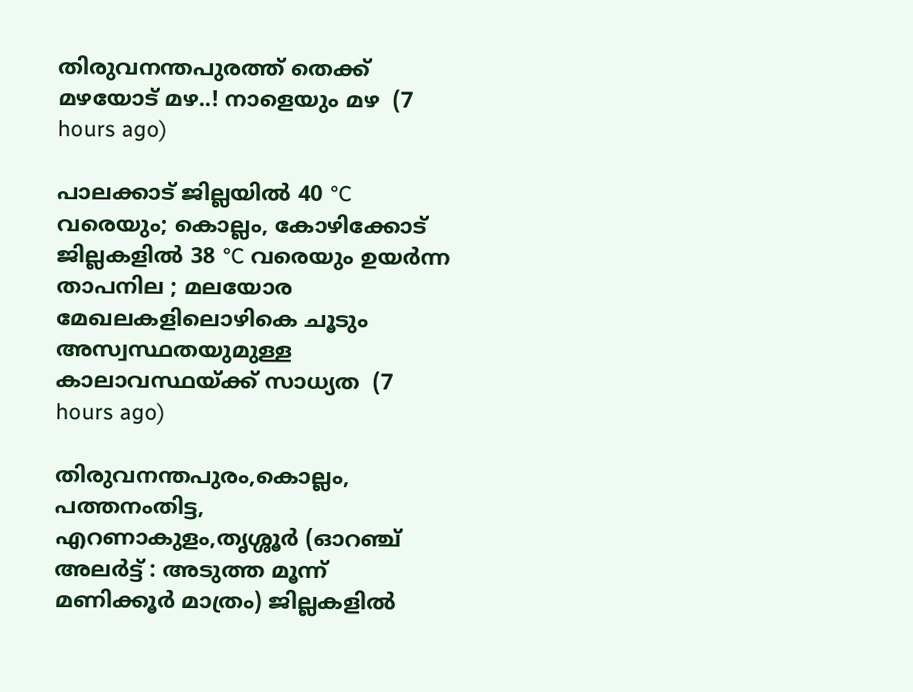തിരുവനന്തപുരത്ത് തെക്ക് മഴയോട് മഴ..! നാളെയും മഴ  (7 hours ago)

പാലക്കാട് ജില്ലയിൽ 40 °C വരെയും; കൊല്ലം, കോഴിക്കോട് ജില്ലകളിൽ 38 °C വരെയും ഉയർന്ന താപനില ; മലയോര മേഖലകളിലൊഴികെ ചൂടും അസ്വസ്ഥതയുമുള്ള കാലാവസ്ഥയ്ക്ക് സാധ്യത  (7 hours ago)

തിരുവനന്തപുരം,കൊല്ലം, പത്തനംതിട്ട, എറണാകുളം,തൃശ്ശൂർ (ഓറഞ്ച് അലർട്ട് : അടുത്ത മൂന്ന്‌ മണിക്കൂർ മാത്രം) ജില്ലകളിൽ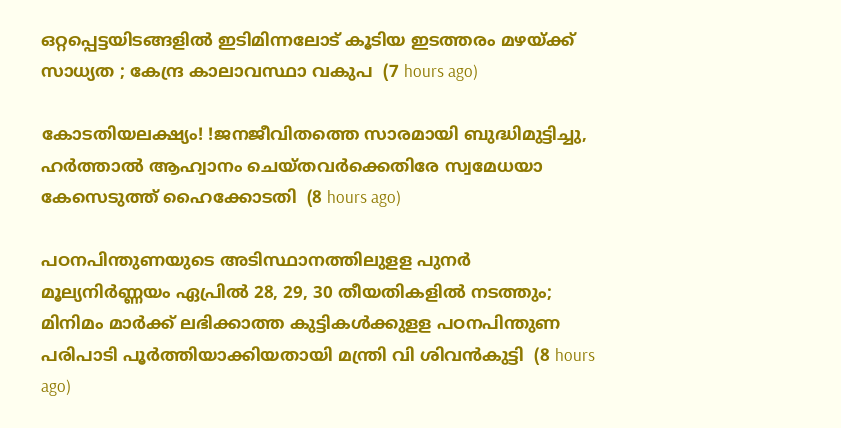ഒറ്റപ്പെട്ടയിടങ്ങളിൽ ഇടിമിന്നലോട് കൂടിയ ഇടത്തരം മഴയ്ക്ക് സാധ്യത ; കേന്ദ്ര കാലാവസ്ഥാ വകുപ  (7 hours ago)

കോടതിയലക്ഷ്യം! !ജനജീവിതത്തെ സാരമായി ബുദ്ധിമുട്ടിച്ചു, ഹർത്താൽ ആഹ്വാനം ചെയ്തവർക്കെതിരേ സ്വമേധയാ കേസെടുത്ത് ഹൈക്കോടതി  (8 hours ago)

പഠനപിന്തുണയുടെ അടിസ്ഥാനത്തിലുളള പുനർ മൂല്യനിർണ്ണയം ഏപ്രിൽ 28, 29, 30 തീയതികളിൽ നടത്തും; മിനിമം മാർക്ക് ലഭിക്കാത്ത കുട്ടികൾക്കുളള പഠനപിന്തുണ പരിപാടി പൂർത്തിയാക്കിയതായി മന്ത്രി വി ശിവൻകുട്ടി  (8 hours ago)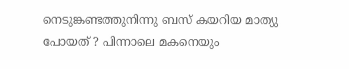നെടുങ്കണ്ടത്തുനിന്നു ബസ് കയറിയ മാത്യു പോയത് ? പിന്നാലെ മകനെയും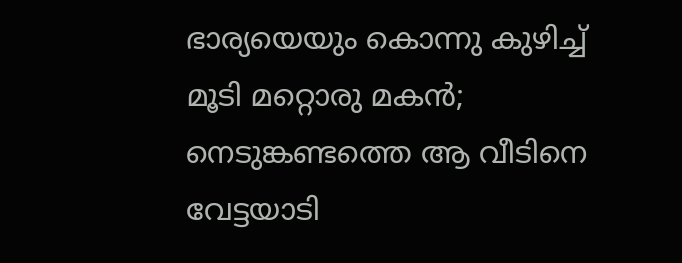ഭാര്യയെയും കൊന്നു കുഴിച്ച് മൂടി മറ്റൊരു മകൻ; നെടുങ്കണ്ടത്തെ ആ വീടിനെ വേട്ടയാടി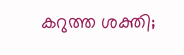കറുത്ത ശക്തി;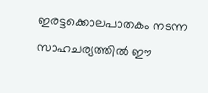ഇരട്ടക്കൊലപാതകം നടന്ന സാഹചര്യത്തിൽ ഈ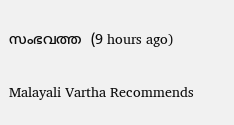സംഭവത്ത  (9 hours ago)

Malayali Vartha Recommends